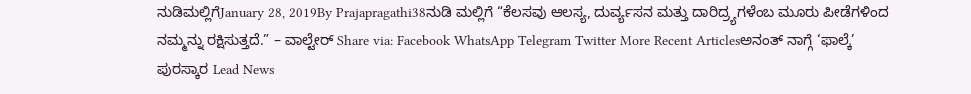ನುಡಿಮಲ್ಲಿಗೆJanuary 28, 2019By Prajapragathi38ನುಡಿ ಮಲ್ಲಿಗೆ “ಕೆಲಸವು ಆಲಸ್ಯ, ದುರ್ವ್ಯಸನ ಮತ್ತು ದಾರಿದ್ರ್ಯಗಳೆಂಬ ಮೂರು ಪೀಡೆಗಳಿಂದ ನಮ್ಮನ್ನು ರಕ್ಷಿಸುತ್ತದೆ.” – ವಾಲ್ಟೇರ್ Share via: Facebook WhatsApp Telegram Twitter More Recent Articlesಅನಂತ್ ನಾಗ್ಗೆ ‘ಫಾಲ್ಕೆ’ ಪುರಸ್ಕಾರ Lead News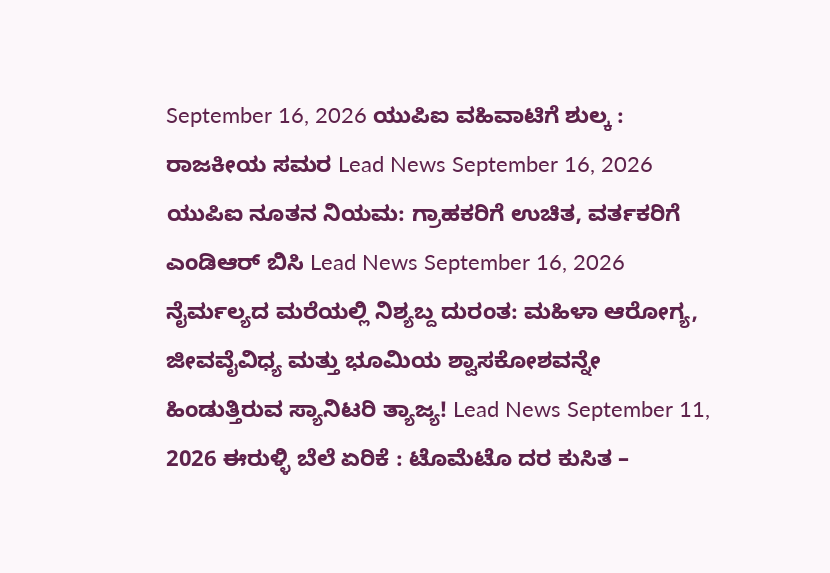September 16, 2026 ಯುಪಿಐ ವಹಿವಾಟಿಗೆ ಶುಲ್ಕ : ರಾಜಕೀಯ ಸಮರ Lead News September 16, 2026 ಯುಪಿಐ ನೂತನ ನಿಯಮ: ಗ್ರಾಹಕರಿಗೆ ಉಚಿತ, ವರ್ತಕರಿಗೆ ಎಂಡಿಆರ್ ಬಿಸಿ Lead News September 16, 2026 ನೈರ್ಮಲ್ಯದ ಮರೆಯಲ್ಲಿ ನಿಶ್ಯಬ್ದ ದುರಂತ: ಮಹಿಳಾ ಆರೋಗ್ಯ, ಜೀವವೈವಿಧ್ಯ ಮತ್ತು ಭೂಮಿಯ ಶ್ವಾಸಕೋಶವನ್ನೇ ಹಿಂಡುತ್ತಿರುವ ಸ್ಯಾನಿಟರಿ ತ್ಯಾಜ್ಯ! Lead News September 11, 2026 ಈರುಳ್ಳಿ ಬೆಲೆ ಏರಿಕೆ : ಟೊಮೆಟೊ ದರ ಕುಸಿತ –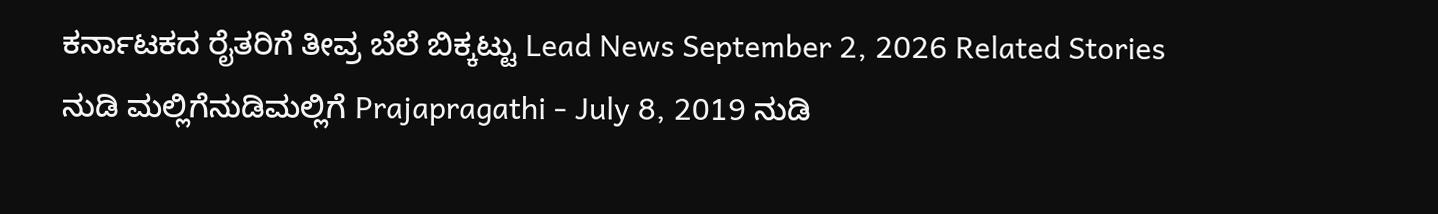ಕರ್ನಾಟಕದ ರೈತರಿಗೆ ತೀವ್ರ ಬೆಲೆ ಬಿಕ್ಕಟ್ಟು Lead News September 2, 2026 Related Stories ನುಡಿ ಮಲ್ಲಿಗೆನುಡಿಮಲ್ಲಿಗೆ Prajapragathi - July 8, 2019 ನುಡಿ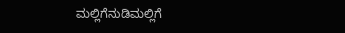ಮಲ್ಲಿಗೆನುಡಿಮಲ್ಲಿಗೆ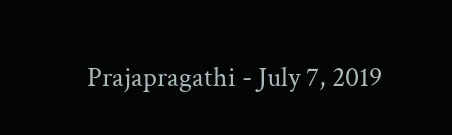Prajapragathi - July 7, 2019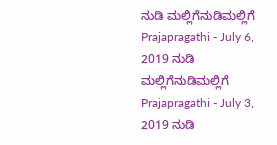ನುಡಿ ಮಲ್ಲಿಗೆನುಡಿಮಲ್ಲಿಗೆ Prajapragathi - July 6, 2019 ನುಡಿ ಮಲ್ಲಿಗೆನುಡಿಮಲ್ಲಿಗೆ Prajapragathi - July 3, 2019 ನುಡಿ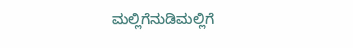ಮಲ್ಲಿಗೆನುಡಿಮಲ್ಲಿಗೆ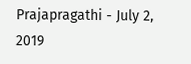Prajapragathi - July 2, 2019